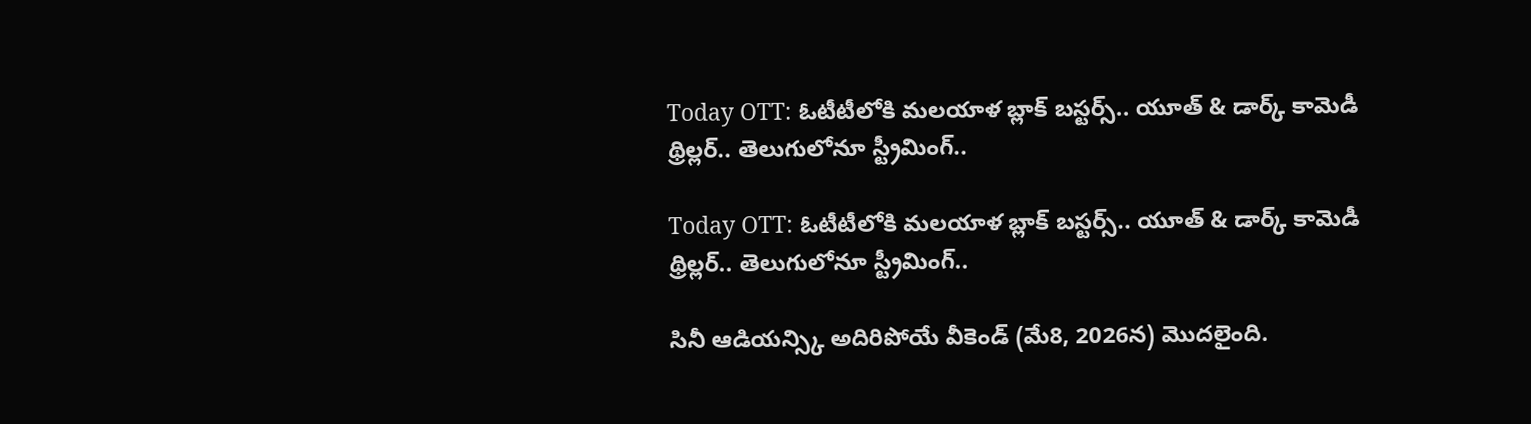Today OTT: ఓటీటీలోకి మలయాళ బ్లాక్‌ బస్టర్స్.. యూత్ & డార్క్ కామెడీ థ్రిల్లర్‌.. తెలుగులోనూ స్ట్రీమింగ్..

Today OTT: ఓటీటీలోకి మలయాళ బ్లాక్‌ బస్టర్స్.. యూత్ & డార్క్ కామెడీ థ్రిల్లర్‌.. తెలుగులోనూ స్ట్రీమింగ్..

సినీ ఆడియన్స్కి అదిరిపోయే వీకెండ్ (మే8, 2026న) మొదలైంది.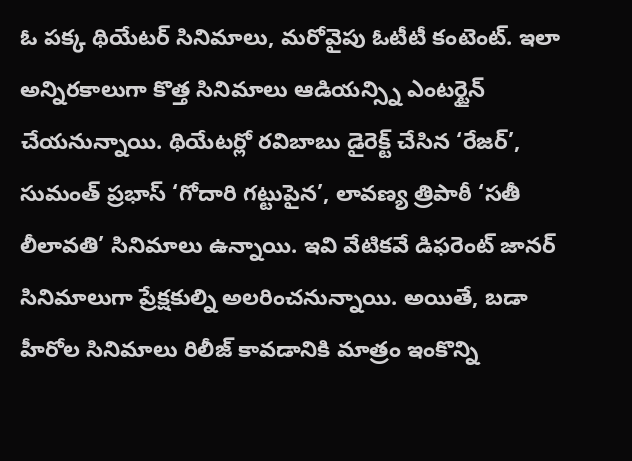ఓ పక్క థియేటర్ సినిమాలు, మరోవైపు ఓటీటీ కంటెంట్. ఇలా అన్నిరకాలుగా కొత్త సినిమాలు ఆడియన్స్ని ఎంటర్టైన్ చేయనున్నాయి. థియేటర్లో రవిబాబు డైరెక్ట్ చేసిన ‘రేజర్’, సుమంత్ ప్రభాస్ ‘గోదారి గట్టుపైన’, లావణ్య త్రిపాఠీ ‘సతీ లీలావతి’ సినిమాలు ఉన్నాయి. ఇవి వేటికవే డిఫరెంట్ జానర్ సినిమాలుగా ప్రేక్షకుల్ని అలరించనున్నాయి. అయితే, బడా హీరోల సినిమాలు రిలీజ్ కావడానికి మాత్రం ఇంకొన్ని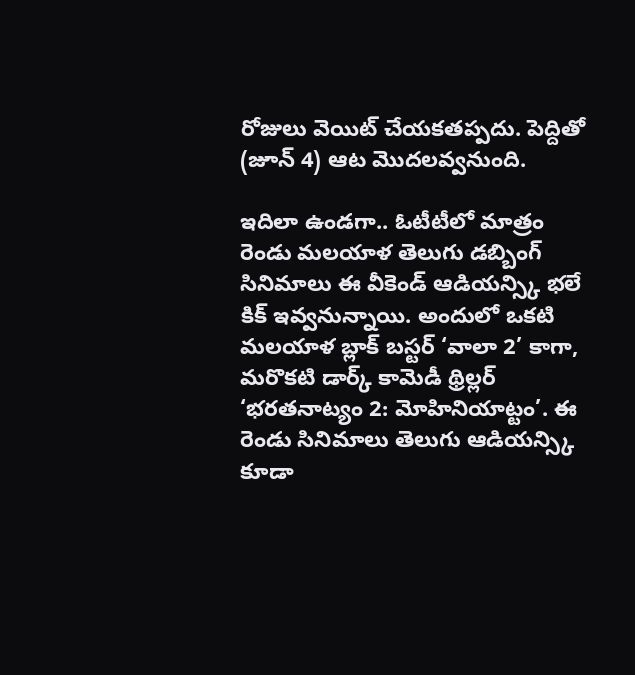రోజులు వెయిట్ చేయకతప్పదు. పెద్దితో (జూన్ 4) ఆట మొదలవ్వనుంది.

ఇదిలా ఉండగా.. ఓటీటీలో మాత్రం రెండు మలయాళ తెలుగు డబ్బింగ్ సినిమాలు ఈ వీకెండ్ ఆడియన్స్కి భలే కిక్ ఇవ్వనున్నాయి. అందులో ఒకటి మలయాళ బ్లాక్ బస్టర్ ‘వాలా 2’ కాగా, మరొకటి డార్క్ కామెడీ థ్రిల్లర్ ‘భరతనాట్యం 2: మోహినియాట్టం’. ఈ రెండు సినిమాలు తెలుగు ఆడియన్స్కి కూడా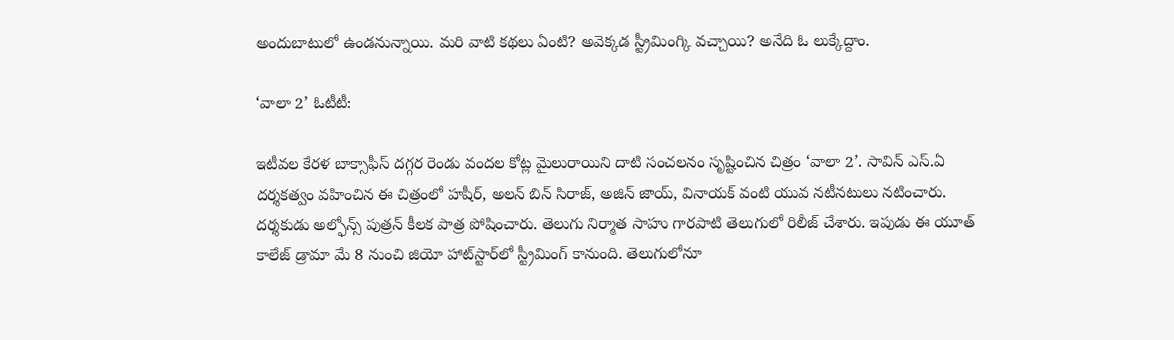అందుబాటులో ఉండనున్నాయి. మరి వాటి కథలు ఏంటి? అవెక్కడ స్ట్రీమింగ్కి వచ్చాయి? అనేది ఓ లుక్కేద్దాం.

‘వాలా 2’ ఓటీటీ:

ఇటీవల కేరళ బాక్సాఫీస్ దగ్గర రెండు వందల కోట్ల మైలురాయిని దాటి సంచలనం సృష్టించిన చిత్రం ‘వాలా 2’. సావిన్ ఎస్.ఏ దర్శకత్వం వహించిన ఈ చిత్రంలో హషీర్, అలన్ బిన్ సిరాజ్, అజిన్ జాయ్, వినాయక్ వంటి యువ నటీనటులు నటించారు. దర్శకుడు అల్ఫోన్స్ పుత్రన్ కీలక పాత్ర పోషించారు. తెలుగు నిర్మాత సాహు గారపాటి తెలుగులో రిలీజ్ చేశారు. ఇపుడు ఈ యూత్ కాలేజ్ డ్రామా మే 8 నుంచి జియో హాట్‌స్టార్‌లో స్ట్రీమింగ్ కానుంది. తెలుగులోనూ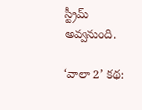స్ట్రీమ్ అవ్వనుంది.

‘వాలా 2’ కథ: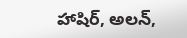హాషిర్‌, అలన్‌,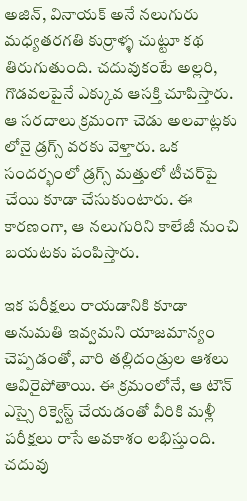అజిన్‌, వినాయక్ అనే నలుగురు మధ్యతరగతి కుర్రాళ్ళ చుట్టూ కథ తిరుగుతుంది. చదువుకంటే అల్లరి, గొడవలపైనే ఎక్కువ ఆసక్తి చూపిస్తారు. ఆ సరదాలు క్రమంగా చెడు అలవాట్లకు లోనై డ్రగ్స్‌ వరకు వెళ్తారు. ఒక సందర్భంలో డ్రగ్స్‌ మత్తులో టీచర్‌పై చేయి కూడా చేసుకుంటారు. ఈ కారణంగా, ఆ నలుగురిని కాలేజీ నుంచి బయటకు పంపిస్తారు.

ఇక పరీక్షలు రాయడానికి కూడా అనుమతి ఇవ్వమని యాజమాన్యం చెప్పడంతో, వారి తల్లిదండ్రుల ఆశలు ఆవిరైపోతాయి. ఈ క్రమంలోనే, ఆ టౌన్ ఎస్సై రిక్వెస్ట్ చేయడంతో వీరికి మళ్లీ పరీక్షలు రాసే అవకాశం లభిస్తుంది. చదువు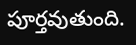పూర్తవుతుంది.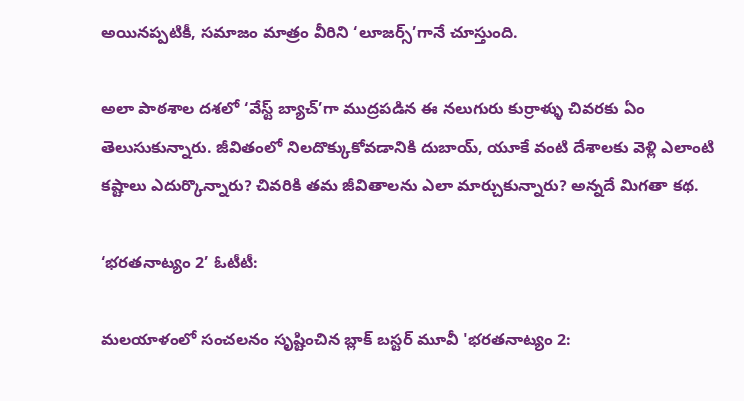అయినప్పటికీ, సమాజం మాత్రం వీరిని ‘లూజర్స్‌’గానే చూస్తుంది.

అలా పాఠశాల దశలో ‘వేస్ట్ బ్యాచ్‌’గా ముద్రపడిన ఈ నలుగురు కుర్రాళ్ళు చివరకు ఏం తెలుసుకున్నారు. జీవితంలో నిలదొక్కుకోవడానికి దుబాయ్‌, యూకే వంటి దేశాలకు వెళ్లి ఎలాంటి కష్టాలు ఎదుర్కొన్నారు? చివరికి తమ జీవితాలను ఎలా మార్చుకున్నారు? అన్నదే మిగతా కథ.

‘భరతనాట్యం 2’ ఓటీటీ:

మలయాళంలో సంచలనం సృష్టించిన బ్లాక్ బస్టర్ మూవీ 'భరతనాట్యం 2: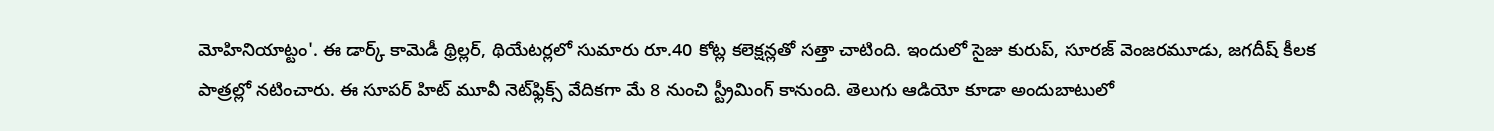మోహినియాట్టం'. ఈ డార్క్ కామెడీ థ్రిల్లర్, థియేటర్లలో సుమారు రూ.40 కోట్ల కలెక్షన్లతో సత్తా చాటింది. ఇందులో సైజు కురుప్, సూరజ్ వెంజరమూడు, జగదీష్ కీలక పాత్రల్లో నటించారు. ఈ సూపర్ హిట్ మూవీ నెట్‌ఫ్లిక్స్ వేదికగా మే 8 నుంచి స్ట్రీమింగ్ కానుంది. తెలుగు ఆడియో కూడా అందుబాటులో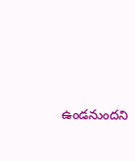ఉండనుందని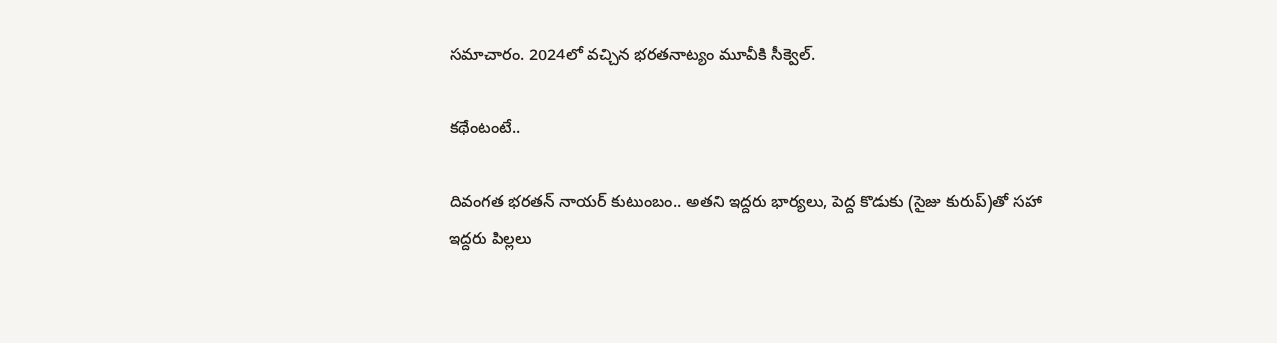సమాచారం. 2024లో వచ్చిన భరతనాట్యం మూవీకి సీక్వెల్.

కథేంటంటే..

దివంగత భరతన్ నాయర్ కుటుంబం.. అతని ఇద్దరు భార్యలు, పెద్ద కొడుకు (సైజు కురుప్)తో సహా ఇద్దరు పిల్లలు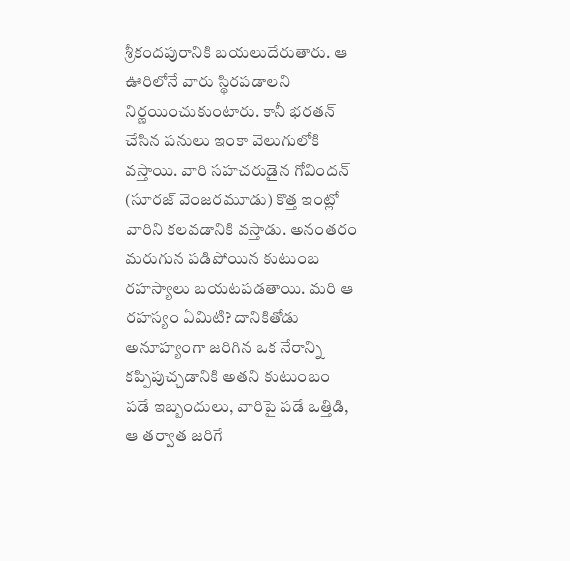శ్రీకందపురానికి బయలుదేరుతారు. ఆ ఊరిలోనే వారు స్థిరపడాలని నిర్ణయించుకుంటారు. కానీ భరతన్ చేసిన పనులు ఇంకా వెలుగులోకి వస్తాయి. వారి సహచరుడైన గోవిందన్ (సూరజ్ వెంజరమూడు) కొత్త ఇంట్లో వారిని కలవడానికి వస్తాడు. అనంతరం మరుగున పడిపోయిన కుటుంబ రహస్యాలు బయటపడతాయి. మరి ఆ రహస్యం ఏమిటి? దానికితోడు అనూహ్యంగా జరిగిన ఒక నేరాన్ని కప్పిపుచ్చడానికి అతని కుటుంబం పడే ఇబ్బందులు, వారిపై పడే ఒత్తిడి, ఆ తర్వాత జరిగే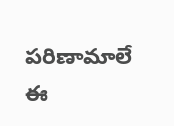పరిణామాలే ఈ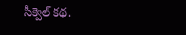సీక్వెల్ కథ.